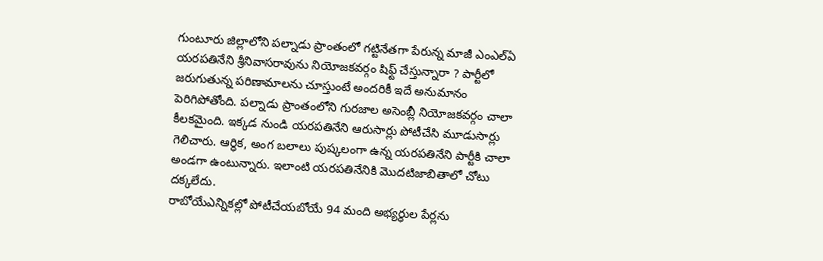గుంటూరు జిల్లాలోని పల్నాడు ప్రాంతంలో గట్టినేతగా పేరున్న మాజీ ఎంఎల్ఏ యరపతినేని శ్రీనివాసరావును నియోజకవర్గం షిఫ్ట్ చేస్తున్నారా ? పార్టీలో జరుగుతున్న పరిణామాలను చూస్తుంటే అందరికీ ఇదే అనుమానం పెరిగిపోతోంది. పల్నాడు ప్రాంతంలోని గురజాల అసెంబ్లీ నియోజకవర్గం చాలా కీలకమైంది. ఇక్కడ నుండి యరపతినేని ఆరుసార్లు పోటీచేసి మూడుసార్లు గెలిచారు. ఆర్ధిక, అంగ బలాలు పుష్కలంగా ఉన్న యరపతినేని పార్టీకి చాలా అండగా ఉంటున్నారు. ఇలాంటి యరపతినేనికి మొదటిజాబితాలో చోటు దక్కలేదు.
రాబోయేఎన్నికల్లో పోటీచేయబోయే 94 మంది అభ్యర్ధుల పేర్లను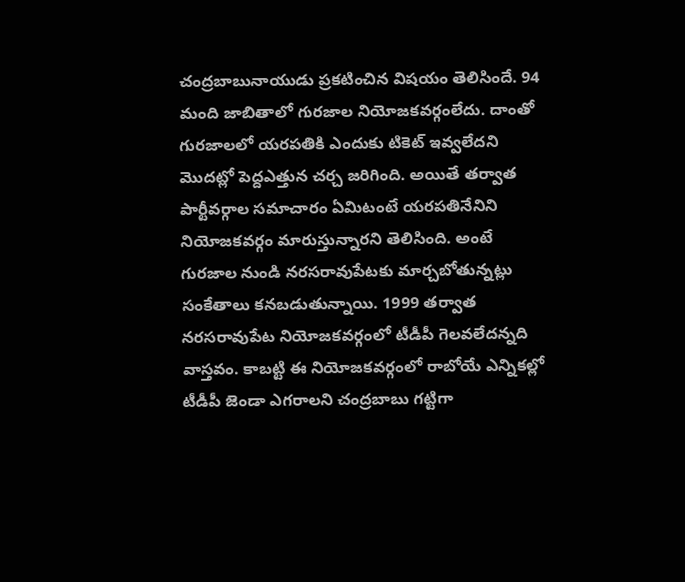చంద్రబాబునాయుడు ప్రకటించిన విషయం తెలిసిందే. 94 మంది జాబితాలో గురజాల నియోజకవర్గంలేదు. దాంతో గురజాలలో యరపతికి ఎందుకు టికెట్ ఇవ్వలేదని మొదట్లో పెద్దఎత్తున చర్చ జరిగింది. అయితే తర్వాత పార్టీవర్గాల సమాచారం ఏమిటంటే యరపతినేనిని నియోజకవర్గం మారుస్తున్నారని తెలిసింది. అంటే గురజాల నుండి నరసరావుపేటకు మార్చబోతున్నట్లు సంకేతాలు కనబడుతున్నాయి. 1999 తర్వాత నరసరావుపేట నియోజకవర్గంలో టీడీపీ గెలవలేదన్నది వాస్తవం. కాబట్టి ఈ నియోజకవర్గంలో రాబోయే ఎన్నికల్లో టీడీపీ జెండా ఎగరాలని చంద్రబాబు గట్టిగా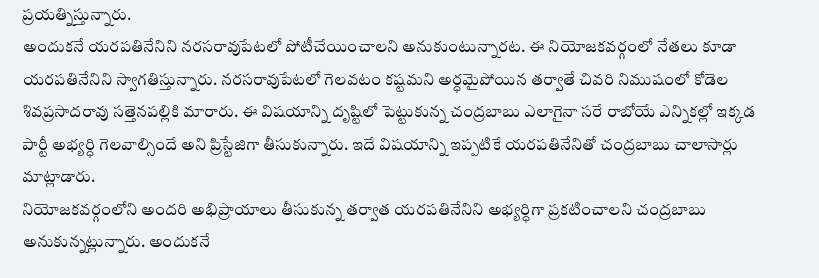ప్రయత్నిస్తున్నారు.
అందుకనే యరపతినేనిని నరసరావుపేటలో పోటీచేయించాలని అనుకుంటున్నారట. ఈ నియోజకవర్గంలో నేతలు కూడా యరపతినేనిని స్వాగతిస్తున్నారు. నరసరావుపేటలో గెలవటం కష్టమని అర్ధమైపోయిన తర్వాతే చివరి నిముషంలో కోడెల శివప్రసాదరావు సత్తెనపల్లికి మారారు. ఈ విషయాన్ని దృష్టిలో పెట్టుకున్న చంద్రబాబు ఎలాగైనా సరే రాబోయే ఎన్నికల్లో ఇక్కడ పార్టీ అభ్యర్ధి గెలవాల్సిందే అని ప్రిస్టేజిగా తీసుకున్నారు. ఇదే విషయాన్ని ఇప్పటికే యరపతినేనితో చంద్రబాబు చాలాసార్లు మాట్లాడారు.
నియోజకవర్గంలోని అందరి అభిప్రాయాలు తీసుకున్న తర్వాత యరపతినేనిని అభ్యర్ధిగా ప్రకటించాలని చంద్రబాబు అనుకున్నట్లున్నారు. అందుకనే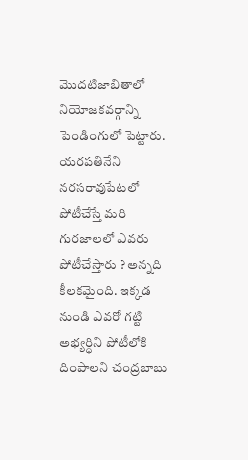మొదటిజాబితాలో నియోజకవర్గాన్ని పెండింగులో పెట్టారు. యరపతినేని నరసరావుపేటలో పోటీచేస్తే మరి గురజాలలో ఎవరు పోటీచేస్తారు ? అన్నది కీలకమైంది. ఇక్కడ నుండి ఎవరో గట్టి అభ్యర్ధిని పోటీలోకి దింపాలని చంద్రబాబు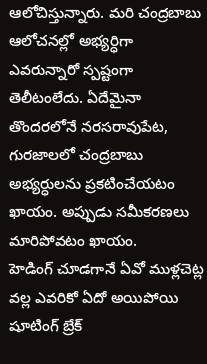ఆలోచిస్తున్నారు. మరి చంద్రబాబు ఆలోచనల్లో అభ్యర్ధిగా ఎవరున్నారో స్పష్టంగా తెలీటంలేదు. ఏదేమైనా తొందరలోనే నరసరావుపేట, గురజాలలో చంద్రబాబు అభ్యర్ధులను ప్రకటించేయటం ఖాయం. అప్పుడు సమీకరణలు మారిపోవటం ఖాయం.
హెడింగ్ చూడగానే ఏవో ముళ్లచెట్ల వల్ల ఎవరికో ఏదో అయిపోయి షూటింగ్ బ్రేక్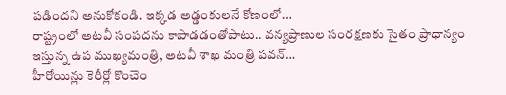పడిందని అనుకోకండి. ఇక్కడ అడ్డంకులనే కోణంలో…
రాష్ట్రంలో అటవీ సంపదను కాపాడడంతోపాటు.. వన్యప్రాణుల సంరక్షణకు సైతం ప్రాధాన్యం ఇస్తున్న ఉప ముఖ్యమంత్రి, అటవీ శాఖ మంత్రి పవన్…
హీరోయిన్లు కెరీర్లో కొంచెం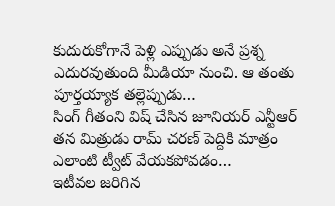కుదురుకోగానే పెళ్లి ఎప్పుడు అనే ప్రశ్న ఎదురవుతుంది మీడియా నుంచి. ఆ తంతు పూర్తయ్యాక తల్లెప్పుడు…
సింగ్ గీతంని విష్ చేసిన జూనియర్ ఎన్టీఆర్ తన మిత్రుడు రామ్ చరణ్ పెద్దికి మాత్రం ఎలాంటి ట్వీట్ వేయకపోవడం…
ఇటీవల జరిగిన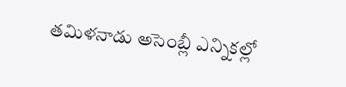తమిళనాడు అసెంబ్లీ ఎన్నికల్లో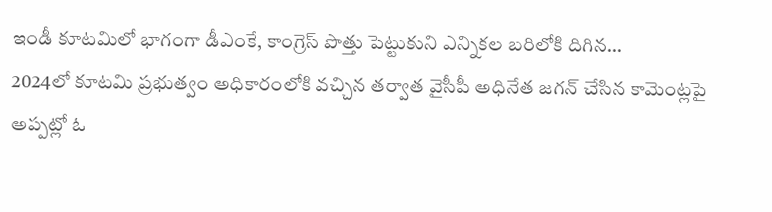ఇండీ కూటమిలో భాగంగా డీఎంకే, కాంగ్రెస్ పొత్తు పెట్టుకుని ఎన్నికల బరిలోకి దిగిన…
2024లో కూటమి ప్రభుత్వం అధికారంలోకి వచ్చిన తర్వాత వైసీపీ అధినేత జగన్ చేసిన కామెంట్లపై అప్పట్లో ఓ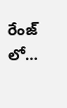రేంజ్ లో…